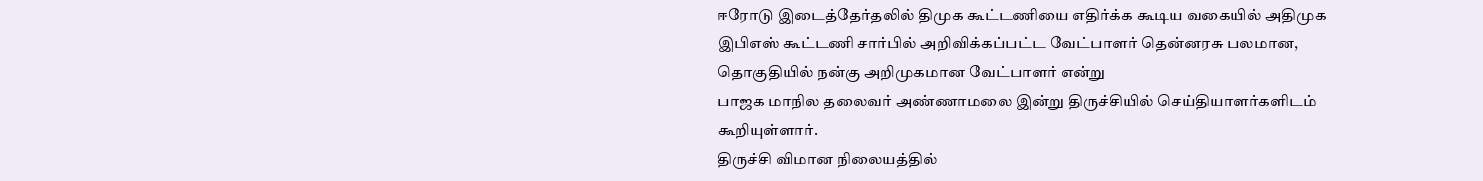ஈரோடு இடைத்தேர்தலில் திமுக கூட்டணியை எதிர்க்க கூடிய வகையில் அதிமுக இபிஎஸ் கூட்டணி சார்பில் அறிவிக்கப்பட்ட வேட்பாளர் தென்னரசு பலமான, தொகுதியில் நன்கு அறிமுகமான வேட்பாளர் என்று
பாஜக மாநில தலைவர் அண்ணாமலை இன்று திருச்சியில் செய்தியாளர்களிடம் கூறியுள்ளார்.
திருச்சி விமான நிலையத்தில்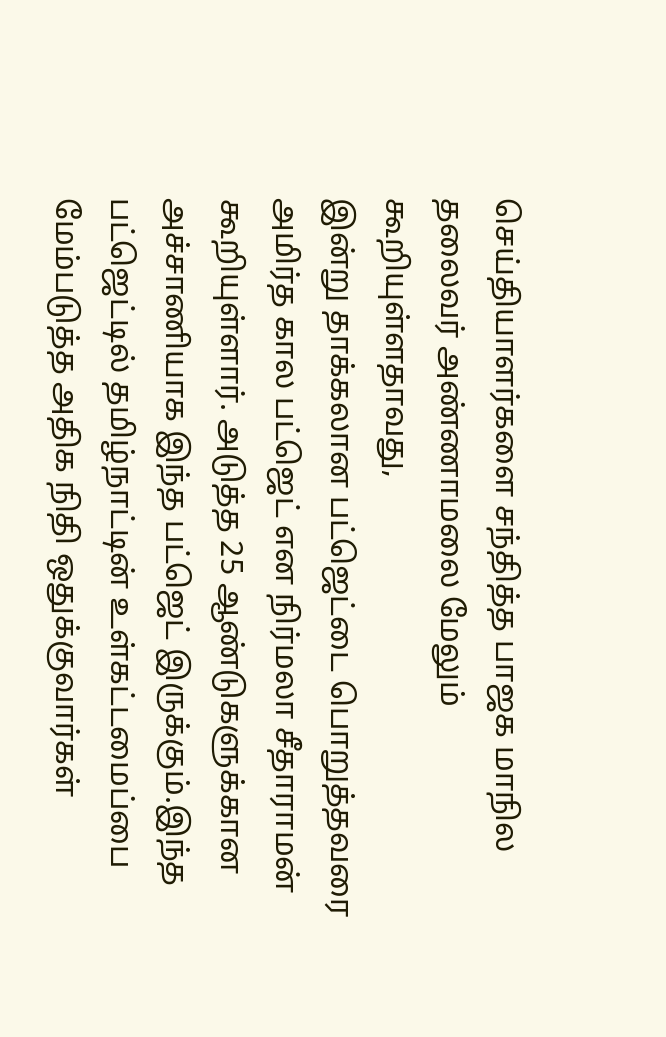செய்தியாளர்களை சந்தித்த பாஜக மாநில தலைவர் அண்ணாமலை மேலும் கூறியுள்ளதாவது,
இன்று தாக்கலான பட்ஜெட்டை பொறுத்தவரை அமிர்த கால பட்ஜெட் என நிர்மலா சீதாராமன் கூறியுள்ளார். அடுத்த 25 ஆண்டுகளுக்கான அச்சாணியாக இந்த பட்ஜெட் இருக்கும்.இந்த பட்ஜெட்டில் தமிழ்நாட்டின் உள்கட்டமைப்பை மேம்படுத்த அதிக நிதி ஒதுக்குவார்கள்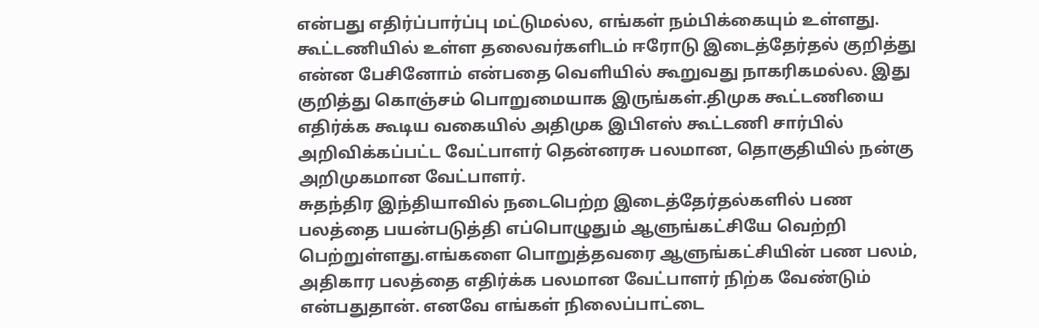என்பது எதிர்ப்பார்ப்பு மட்டுமல்ல, எங்கள் நம்பிக்கையும் உள்ளது.
கூட்டணியில் உள்ள தலைவர்களிடம் ஈரோடு இடைத்தேர்தல் குறித்து என்ன பேசினோம் என்பதை வெளியில் கூறுவது நாகரிகமல்ல. இது குறித்து கொஞ்சம் பொறுமையாக இருங்கள்.திமுக கூட்டணியை எதிர்க்க கூடிய வகையில் அதிமுக இபிஎஸ் கூட்டணி சார்பில் அறிவிக்கப்பட்ட வேட்பாளர் தென்னரசு பலமான, தொகுதியில் நன்கு அறிமுகமான வேட்பாளர்.
சுதந்திர இந்தியாவில் நடைபெற்ற இடைத்தேர்தல்களில் பண பலத்தை பயன்படுத்தி எப்பொழுதும் ஆளுங்கட்சியே வெற்றி பெற்றுள்ளது.எங்களை பொறுத்தவரை ஆளுங்கட்சியின் பண பலம், அதிகார பலத்தை எதிர்க்க பலமான வேட்பாளர் நிற்க வேண்டும் என்பதுதான். எனவே எங்கள் நிலைப்பாட்டை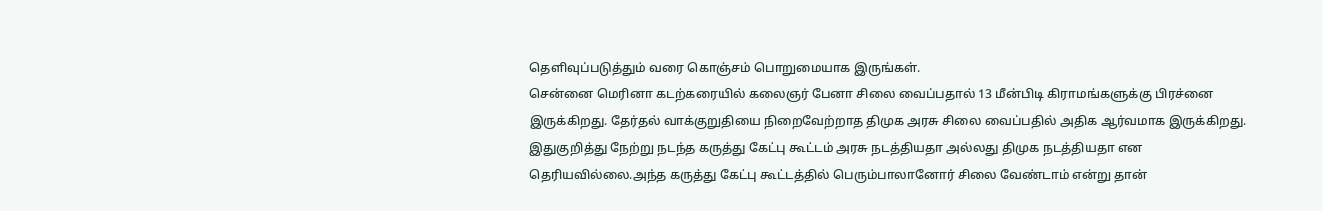தெளிவுப்படுத்தும் வரை கொஞ்சம் பொறுமையாக இருங்கள்.
சென்னை மெரினா கடற்கரையில் கலைஞர் பேனா சிலை வைப்பதால் 13 மீன்பிடி கிராமங்களுக்கு பிரச்னை இருக்கிறது. தேர்தல் வாக்குறுதியை நிறைவேற்றாத திமுக அரசு சிலை வைப்பதில் அதிக ஆர்வமாக இருக்கிறது. இதுகுறித்து நேற்று நடந்த கருத்து கேட்பு கூட்டம் அரசு நடத்தியதா அல்லது திமுக நடத்தியதா என தெரியவில்லை.அந்த கருத்து கேட்பு கூட்டத்தில் பெரும்பாலானோர் சிலை வேண்டாம் என்று தான்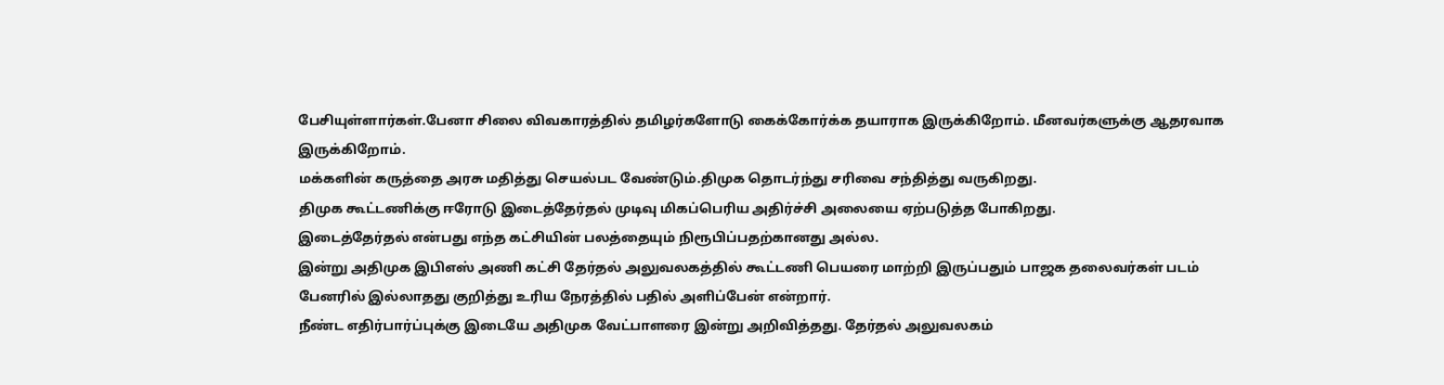பேசியுள்ளார்கள்.பேனா சிலை விவகாரத்தில் தமிழர்களோடு கைக்கோர்க்க தயாராக இருக்கிறோம். மீனவர்களுக்கு ஆதரவாக இருக்கிறோம்.
மக்களின் கருத்தை அரசு மதித்து செயல்பட வேண்டும்.திமுக தொடர்ந்து சரிவை சந்தித்து வருகிறது.
திமுக கூட்டணிக்கு ஈரோடு இடைத்தேர்தல் முடிவு மிகப்பெரிய அதிர்ச்சி அலையை ஏற்படுத்த போகிறது.
இடைத்தேர்தல் என்பது எந்த கட்சியின் பலத்தையும் நிரூபிப்பதற்கானது அல்ல.
இன்று அதிமுக இபிஎஸ் அணி கட்சி தேர்தல் அலுவலகத்தில் கூட்டணி பெயரை மாற்றி இருப்பதும் பாஜக தலைவர்கள் படம் பேனரில் இல்லாதது குறித்து உரிய நேரத்தில் பதில் அளிப்பேன் என்றார்.
நீண்ட எதிர்பார்ப்புக்கு இடையே அதிமுக வேட்பாளரை இன்று அறிவித்தது. தேர்தல் அலுவலகம்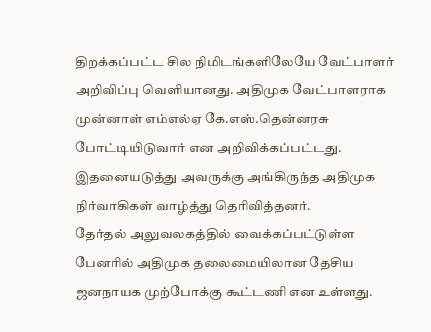திறக்கப்பட்ட சில நிமிடங்களிலேயே வேட்பாளர் அறிவிப்பு வெளியானது. அதிமுக வேட்பாளராக முன்னாள் எம்எல்ஏ கே.எஸ்.தென்னரசு போட்டியிடுவார் என அறிவிக்கப்பட்டது. இதனையடுத்து அவருக்கு அங்கிருந்த அதிமுக நிர்வாகிகள் வாழ்த்து தெரிவித்தனர்.
தேர்தல் அலுவலகத்தில் வைக்கப்பட்டுள்ள பேனரில் அதிமுக தலைமையிலான தேசிய ஜனநாயக முற்போக்கு கூட்டணி என உள்ளது.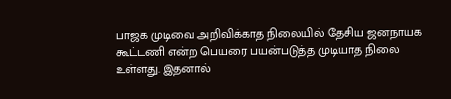பாஜக முடிவை அறிவிக்காத நிலையில் தேசிய ஜனநாயக கூட்டணி என்ற பெயரை பயன்படுத்த முடியாத நிலை உள்ளது. இதனால்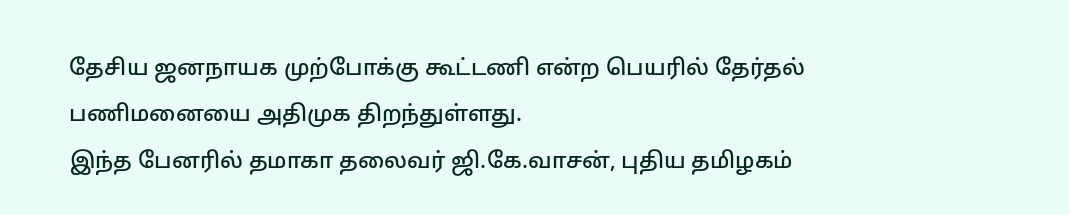தேசிய ஜனநாயக முற்போக்கு கூட்டணி என்ற பெயரில் தேர்தல் பணிமனையை அதிமுக திறந்துள்ளது.
இந்த பேனரில் தமாகா தலைவர் ஜி.கே.வாசன், புதிய தமிழகம்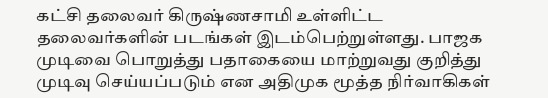கட்சி தலைவர் கிருஷ்ணசாமி உள்ளிட்ட தலைவர்களின் படங்கள் இடம்பெற்றுள்ளது. பாஜக முடிவை பொறுத்து பதாகையை மாற்றுவது குறித்து முடிவு செய்யப்படும் என அதிமுக மூத்த நிர்வாகிகள்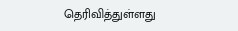தெரிவித்துள்ளது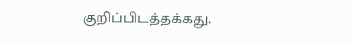குறிப்பிடத்தக்கது.